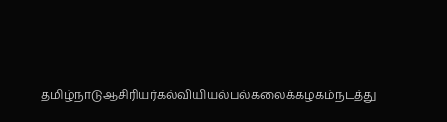தமிழ்நாடுஆசிரியர்கல்வியியல்பல்கலைக்கழகம்நடத்து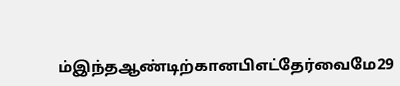ம்இந்தஆண்டிற்கானபிஎட்தேர்வைமே29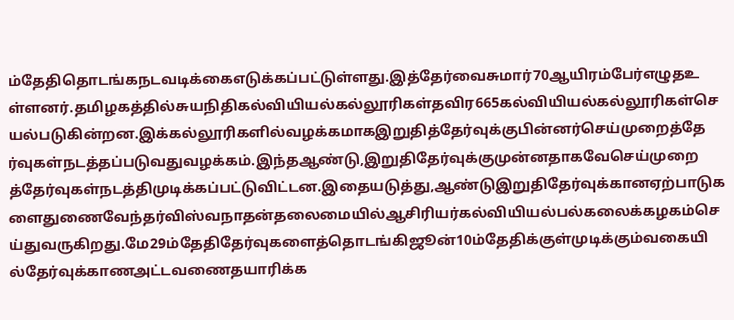ம்தேதிதொடங்கநடவடிக்கைஎடுக்கப்பட்டுள்ளது.இத்தேர்வைசுமார்70ஆயிரம்பேர்எழுதஉள்ளனர்.தமிழகத்தில்சுயநிதிகல்வியியல்கல்லூரிகள்தவிர665கல்வியியல்கல்லூரிகள்செயல்படுகின்றன.இக்கல்லூரிகளில்வழக்கமாகஇறுதித்தேர்வுக்குபின்னர்செய்முறைத்தேர்வுகள்நடத்தப்படுவதுவழக்கம்.இந்தஆண்டு,இறுதிதேர்வுக்குமுன்னதாகவேசெய்முறைத்தேர்வுகள்நடத்திமுடிக்கப்பட்டுவிட்டன.இதையடுத்து,ஆண்டுஇறுதிதேர்வுக்கானஏற்பாடுகளைதுணைவேந்தர்விஸ்வநாதன்தலைமையில்ஆசிரியர்கல்வியியல்பல்கலைக்கழகம்செய்துவருகிறது.மே29ம்தேதிதேர்வுகளைத்தொடங்கிஜூன்10ம்தேதிக்குள்முடிக்கும்வகையில்தேர்வுக்காணஅட்டவணைதயாரிக்க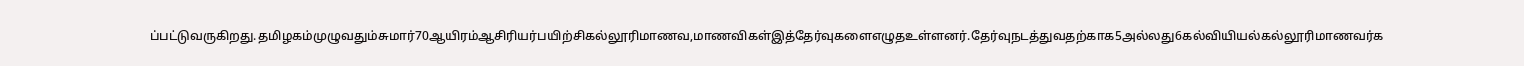ப்பட்டுவருகிறது.தமிழகம்முழுவதும்சுமார்70ஆயிரம்ஆசிரியர்பயிற்சிகல்லூரிமாணவ,மாணவிகள்இத்தேர்வுகளைஎழுதஉள்ளனர்.தேர்வுநடத்துவதற்காக5அல்லது6கல்வியியல்கல்லூரிமாணவர்க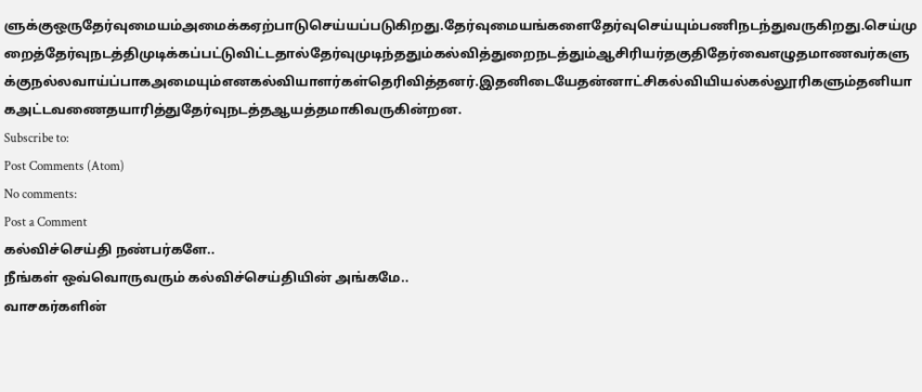ளுக்குஒருதேர்வுமையம்அமைக்கஏற்பாடுசெய்யப்படுகிறது.தேர்வுமையங்களைதேர்வுசெய்யும்பணிநடந்துவருகிறது.செய்முறைத்தேர்வுநடத்திமுடிக்கப்பட்டுவிட்டதால்தேர்வுமுடிந்ததும்கல்வித்துறைநடத்தும்ஆசிரியர்தகுதிதேர்வைஎழுதமாணவர்களுக்குநல்லவாய்ப்பாகஅமையும்எனகல்வியாளர்கள்தெரிவித்தனர்.இதனிடையேதன்னாட்சிகல்வியியல்கல்லூரிகளும்தனியாகஅட்டவணைதயாரித்துதேர்வுநடத்தஆயத்தமாகிவருகின்றன.
Subscribe to:
Post Comments (Atom)
No comments:
Post a Comment
கல்விச்செய்தி நண்பர்களே..
நீங்கள் ஒவ்வொருவரும் கல்விச்செய்தியின் அங்கமே..
வாசகர்களின்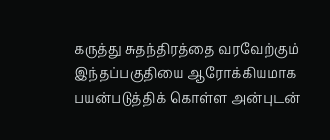கருத்து சுதந்திரத்தை வரவேற்கும் இந்தப்பகுதியை ஆரோக்கியமாக பயன்படுத்திக் கொள்ள அன்புடன்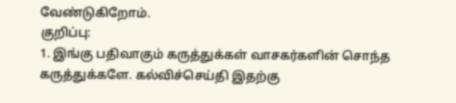வேண்டுகிறோம்.
குறிப்பு:
1. இங்கு பதிவாகும் கருத்துக்கள் வாசகர்களின் சொந்த கருத்துக்களே. கல்விச்செய்தி இதற்கு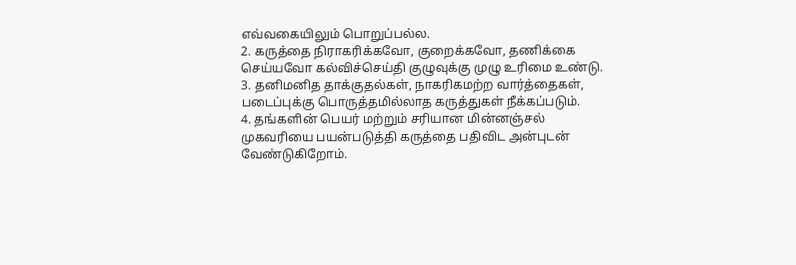எவ்வகையிலும் பொறுப்பல்ல.
2. கருத்தை நிராகரிக்கவோ, குறைக்கவோ, தணிக்கை செய்யவோ கல்விச்செய்தி குழுவுக்கு முழு உரிமை உண்டு.
3. தனிமனித தாக்குதல்கள், நாகரிகமற்ற வார்த்தைகள், படைப்புக்கு பொருத்தமில்லாத கருத்துகள் நீக்கப்படும்.
4. தங்களின் பெயர் மற்றும் சரியான மின்னஞ்சல் முகவரியை பயன்படுத்தி கருத்தை பதிவிட அன்புடன் வேண்டுகிறோம்.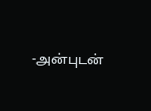-அன்புடன்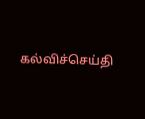கல்விச்செய்தி